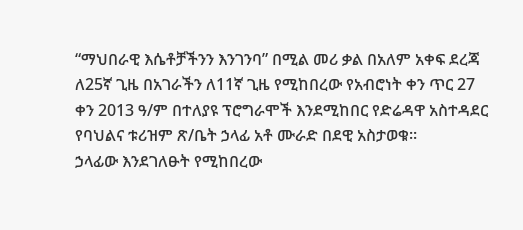“ማህበራዊ እሴቶቻችንን እንገንባ” በሚል መሪ ቃል በአለም አቀፍ ደረጃ ለ25ኛ ጊዜ በአገራችን ለ11ኛ ጊዜ የሚከበረው የአብሮነት ቀን ጥር 27 ቀን 2013 ዓ/ም በተለያዩ ፕሮግራሞች እንደሚከበር የድሬዳዋ አስተዳደር የባህልና ቱሪዝም ጽ/ቤት ኃላፊ አቶ ሙራድ በደዊ አስታወቁ፡፡
ኃላፊው እንደገለፁት የሚከበረው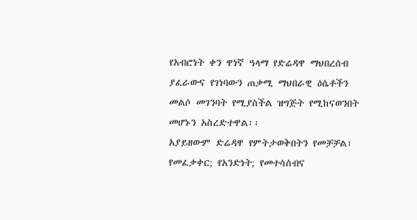የአብሮነት ቀን ዋነኛ ዓላማ የድሬዳዋ ማህበረሰብ ያፈራውና የገነባውን ጠቃሚ ማህበራዊ ዕሴቶችን መልሶ መገንባት የሚያስችል ዝግጅት የሚከናወንበት መሆኑን አስረድተዋል፡፡
አያይዘውም ድሬዳዋ የምትታወቅበትን የመቻቻል፣ የመፈቃቀር; የአንድነት; የመተሳሰብና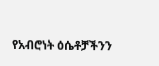የአብሮነት ዕሴቶቻችንን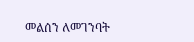መልሰን ለመገንባት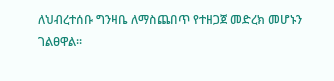ለህብረተሰቡ ግንዛቤ ለማስጨበጥ የተዘጋጀ መድረክ መሆኑን ገልፀዋል፡፡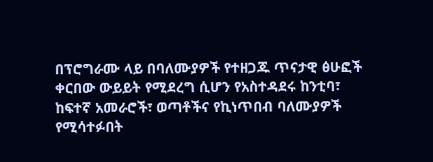በፕሮግራሙ ላይ በባለሙያዎች የተዘጋጁ ጥናታዊ ፅሁፎች ቀርበው ውይይት የሚደረግ ሲሆን የአስተዳደሩ ከንቲባ፣ ከፍተኛ አመራሮች፣ ወጣቶችና የኪነጥበብ ባለሙያዎች የሚሳተፉበት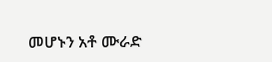መሆኑን አቶ ሙራድ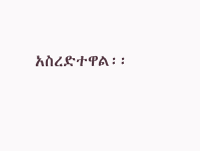አስረድተዋል፡፡